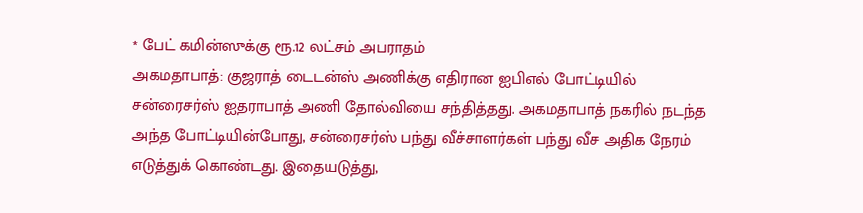* பேட் கமின்ஸுக்கு ரூ.12 லட்சம் அபராதம்
அகமதாபாத்: குஜராத் டைடன்ஸ் அணிக்கு எதிரான ஐபிஎல் போட்டியில் சன்ரைசர்ஸ் ஐதராபாத் அணி தோல்வியை சந்தித்தது. அகமதாபாத் நகரில் நடந்த அந்த போட்டியின்போது, சன்ரைசர்ஸ் பந்து வீச்சாளர்கள் பந்து வீச அதிக நேரம் எடுத்துக் கொண்டது. இதையடுத்து,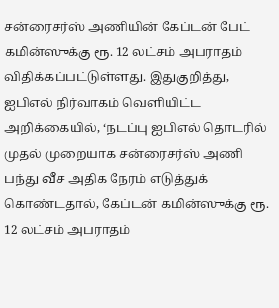சன்ரைசர்ஸ் அணியின் கேப்டன் பேட் கமின்ஸுக்கு ரூ. 12 லட்சம் அபராதம் விதிக்கப்பட்டுள்ளது. இதுகுறித்து, ஐபிஎல் நிர்வாகம் வெளியிட்ட அறிக்கையில், ‘நடப்பு ஐபிஎல் தொடரில் முதல் முறையாக சன்ரைசர்ஸ் அணி பந்து வீச அதிக நேரம் எடுத்துக் கொண்டதால், கேப்டன் கமின்ஸுக்கு ரூ. 12 லட்சம் அபராதம்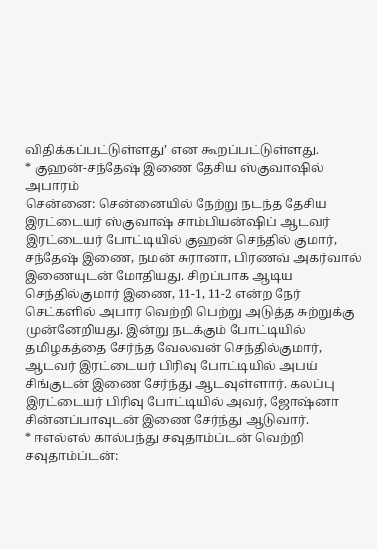விதிக்கப்பட்டுள்ளது’ என கூறப்பட்டுள்ளது.
* குஹன்-சந்தேஷ் இணை தேசிய ஸ்குவாஷில் அபாரம்
சென்னை: சென்னையில் நேற்று நடந்த தேசிய இரட்டையர் ஸ்குவாஷ் சாம்பியன்ஷிப் ஆடவர் இரட்டையர் போட்டியில் குஹன் செந்தில் குமார், சந்தேஷ் இணை, நமன் சுரானா, பிரணவ் அகர்வால் இணையுடன் மோதியது. சிறப்பாக ஆடிய செந்தில்குமார் இணை, 11-1, 11-2 என்ற நேர் செட்களில் அபார வெற்றி பெற்று அடுத்த சுற்றுக்கு முன்னேறியது. இன்று நடக்கும் போட்டியில் தமிழகத்தை சேர்ந்த வேலவன் செந்தில்குமார், ஆடவர் இரட்டையர் பிரிவு போட்டியில் அபய் சிங்குடன் இணை சேர்ந்து ஆடவுள்ளார். கலப்பு இரட்டையர் பிரிவு போட்டியில் அவர், ஜோஷ்னா சின்னப்பாவுடன் இணை சேர்ந்து ஆடுவார்.
* ஈஎல்எல் கால்பந்து சவுதாம்ப்டன் வெற்றி
சவுதாம்ப்டன்: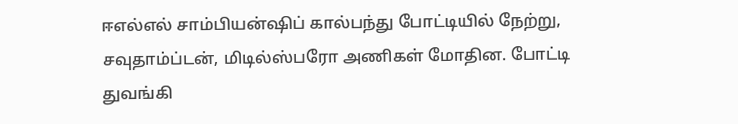ஈஎல்எல் சாம்பியன்ஷிப் கால்பந்து போட்டியில் நேற்று, சவுதாம்ப்டன், மிடில்ஸ்பரோ அணிகள் மோதின. போட்டி துவங்கி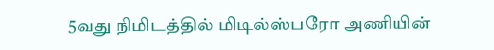5வது நிமிடத்தில் மிடில்ஸ்பரோ அணியின்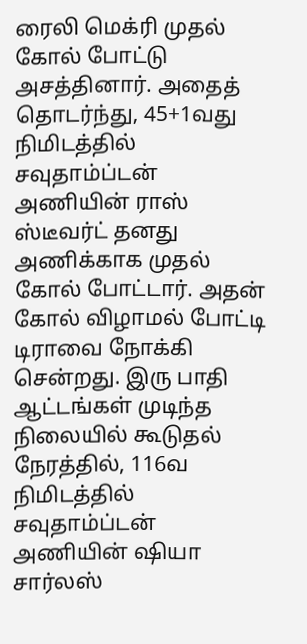ரைலி மெக்ரி முதல் கோல் போட்டு அசத்தினார். அதைத் தொடர்ந்து, 45+1வது நிமிடத்தில் சவுதாம்ப்டன் அணியின் ராஸ் ஸ்டீவர்ட் தனது அணிக்காக முதல் கோல் போட்டார். அதன் கோல் விழாமல் போட்டி டிராவை நோக்கி சென்றது. இரு பாதி ஆட்டங்கள் முடிந்த நிலையில் கூடுதல் நேரத்தில், 116வ நிமிடத்தில் சவுதாம்ப்டன் அணியின் ஷியா சார்லஸ்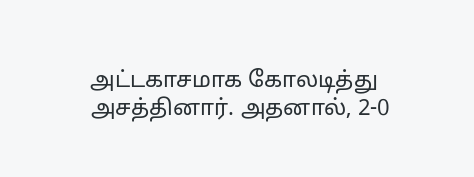அட்டகாசமாக கோலடித்து அசத்தினார். அதனால், 2-0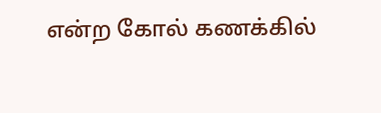என்ற கோல் கணக்கில்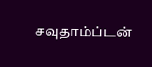சவுதாம்ப்டன்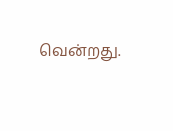வென்றது.